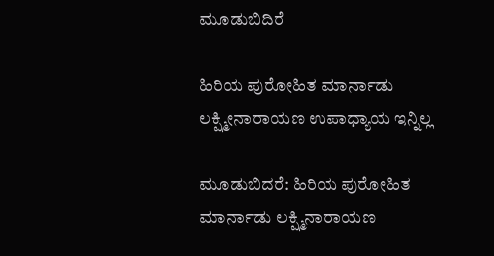ಮೂಡುಬಿದಿರೆ

ಹಿರಿಯ ಪುರೋಹಿತ ಮಾರ್ನಾಡು ಲಕ್ಷ್ಮೀನಾರಾಯಣ ಉಪಾಧ್ಯಾಯ ಇನ್ನಿಲ್ಲ

ಮೂಡುಬಿದರೆ: ಹಿರಿಯ ಪುರೋಹಿತ ಮಾರ್ನಾಡು ಲಕ್ಷ್ಮಿನಾರಾಯಣ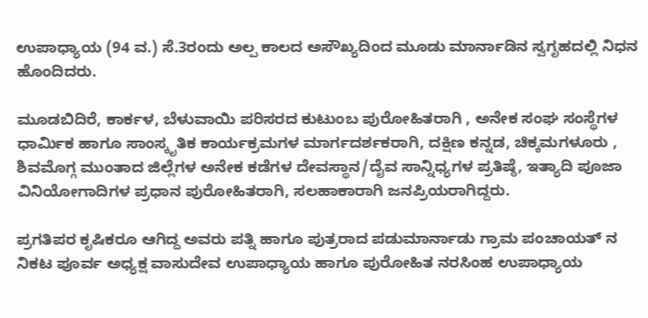ಉಪಾಧ್ಯಾಯ (94 ವ.) ಸೆ.3ರಂದು ಅಲ್ಪ ಕಾಲದ ಅಸೌಖ್ಯದಿಂದ ಮೂಡು ಮಾರ್ನಾಡಿನ ಸ್ವಗೃಹದಲ್ಲಿ ನಿಧನ ಹೊಂದಿದರು.

ಮೂಡಬಿದಿರೆ, ಕಾರ್ಕಳ, ಬೆಳುವಾಯಿ ಪರಿಸರದ ಕುಟುಂಬ ಪುರೋಹಿತರಾಗಿ , ಅನೇಕ ಸಂಘ ಸಂಸ್ಥೆಗಳ ಧಾರ್ಮಿಕ ಹಾಗೂ ಸಾಂಸ್ಕೃತಿಕ ಕಾರ್ಯಕ್ರಮಗಳ ಮಾರ್ಗದರ್ಶಕರಾಗಿ, ದಕ್ಷಿಣ ಕನ್ನಡ, ಚಿಕ್ಕಮಗಳೂರು , ಶಿವಮೊಗ್ಗ ಮುಂತಾದ ಜಿಲ್ಲೆಗಳ ಅನೇಕ ಕಡೆಗಳ ದೇವಸ್ಥಾನ/ದೈವ ಸಾನ್ನಿಧ್ಯಗಳ ಪ್ರತಿಷ್ಠೆ, ಇತ್ಯಾದಿ ಪೂಜಾ ವಿನಿಯೋಗಾದಿಗಳ ಪ್ರಧಾನ ಪುರೋಹಿತರಾಗಿ, ಸಲಹಾಕಾರಾಗಿ ಜನಪ್ರಿಯರಾಗಿದ್ದರು.

ಪ್ರಗತಿಪರ ಕೃಷಿಕರೂ ಆಗಿದ್ದ ಅವರು ಪತ್ನಿ ಹಾಗೂ ಪುತ್ರರಾದ ಪಡುಮಾರ್ನಾಡು ಗ್ರಾಮ ಪಂಚಾಯತ್ ನ ನಿಕಟ ಪೂರ್ವ ಅಧ್ಯಕ್ಷ ವಾಸುದೇವ ಉಪಾಧ್ಯಾಯ ಹಾಗೂ ಪುರೋಹಿತ ನರಸಿಂಹ ಉಪಾಧ್ಯಾಯ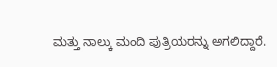ಮತ್ತು ನಾಲ್ಕು ಮಂದಿ ಪುತ್ರಿಯರನ್ನು ಅಗಲಿದ್ದಾರೆ.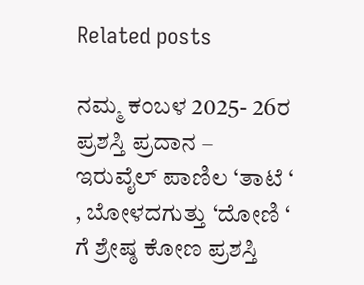Related posts

ನಮ್ಮ ಕಂಬಳ 2025- 26ರ ಪ್ರಶಸ್ತಿ ಪ್ರದಾನ – ಇರುವೈಲ್ ಪಾಣಿಲ ‘ತಾಟೆ ‘ , ಬೋಳದಗುತ್ತು ‘ದೋಣಿ ‘ ಗೆ ಶ್ರೇಷ್ಠ ಕೋಣ ಪ್ರಶಸ್ತಿ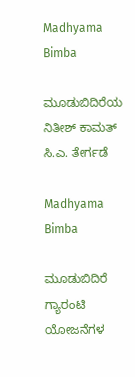Madhyama Bimba

ಮೂಡುಬಿದಿರೆಯ ನಿತೀಶ್ ಕಾಮತ್ ಸಿ.ಎ. ತೇರ್ಗಡೆ

Madhyama Bimba

ಮೂಡುಬಿದಿರೆ ಗ್ಯಾರಂಟಿ ಯೋಜನೆಗಳ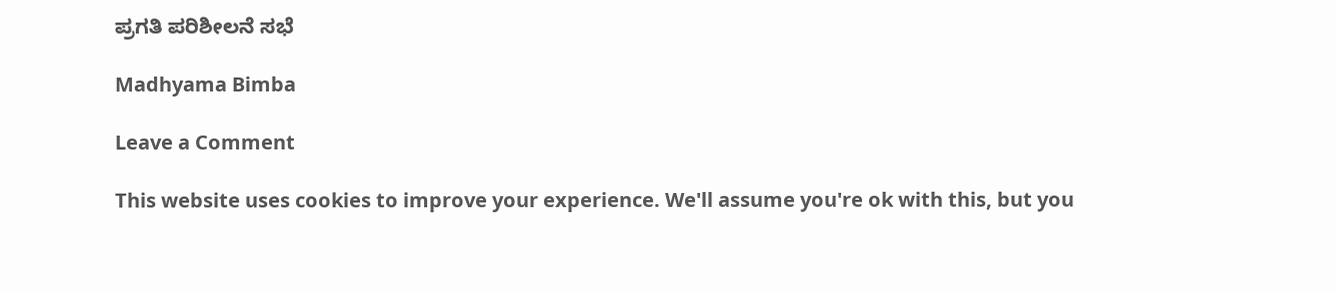ಪ್ರಗತಿ ಪರಿಶೀಲನೆ ಸಭೆ

Madhyama Bimba

Leave a Comment

This website uses cookies to improve your experience. We'll assume you're ok with this, but you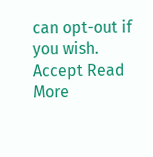can opt-out if you wish. Accept Read More